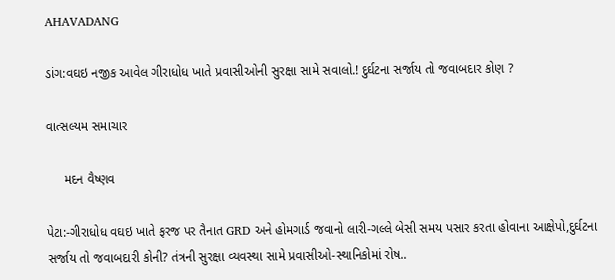AHAVADANG

ડાંગ:વઘઇ નજીક આવેલ ગીરાધોધ ખાતે પ્રવાસીઓની સુરક્ષા સામે સવાલો.! દુર્ઘટના સર્જાય તો જવાબદાર કોણ ?

વાત્સલ્યમ સમાચાર

     મદન વૈષ્ણવ

પેટા:-ગીરાધોધ વઘઇ ખાતે ફરજ પર તૈનાત GRD અને હોમગાર્ડ જવાનો લારી-ગલ્લે બેસી સમય પસાર કરતા હોવાના આક્ષેપો,દુર્ઘટના સર્જાય તો જવાબદારી કોની? તંત્રની સુરક્ષા વ્યવસ્થા સામે પ્રવાસીઓ-સ્થાનિકોમાં રોષ..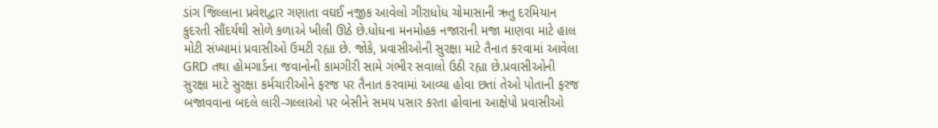ડાંગ જિલ્લાના પ્રવેશદ્વાર ગણાતા વઘઈ નજીક આવેલો ગીરાધોધ ચોમાસાની ઋતુ દરમિયાન કુદરતી સૌંદર્યથી સોળે કળાએ ખીલી ઊઠે છે.ધોધના મનમોહક નજારાની મજા માણવા માટે હાલ મોટી સંખ્યામાં પ્રવાસીઓ ઉમટી રહ્યા છે. જોકે, પ્રવાસીઓની સુરક્ષા માટે તૈનાત કરવામાં આવેલા GRD તથા હોમગાર્ડના જવાનોની કામગીરી સામે ગંભીર સવાલો ઉઠી રહ્યા છે.પ્રવાસીઓની સુરક્ષા માટે સુરક્ષા કર્મચારીઓને ફરજ પર તૈનાત કરવામાં આવ્યા હોવા છતાં તેઓ પોતાની ફરજ બજાવવાના બદલે લારી-ગલ્લાઓ પર બેસીને સમય પસાર કરતા હોવાના આક્ષેપો પ્રવાસીઓ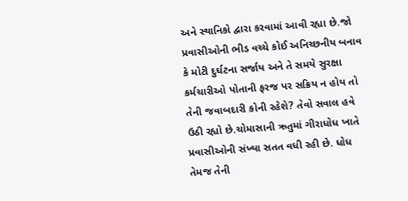અને સ્થાનિકો દ્વારા કરવામાં આવી રહ્યા છે.જો પ્રવાસીઓની ભીડ વચ્ચે કોઈ અનિચ્છનીય બનાવ કે મોટી દુર્ઘટના સર્જાય અને તે સમયે સુરક્ષા કર્મચારીઓ પોતાની ફરજ પર સક્રિય ન હોય તો તેની જવાબદારી કોની રહેશે? તેવો સવાલ હવે ઉઠી રહ્યો છે.ચોમાસાની ઋતુમાં ગીરાધોધ ખાતે પ્રવાસીઓની સંખ્યા સતત વધી રહી છે. ધોધ તેમજ તેની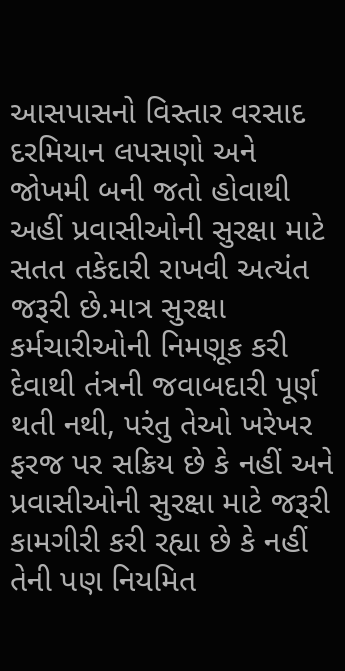આસપાસનો વિસ્તાર વરસાદ દરમિયાન લપસણો અને જોખમી બની જતો હોવાથી અહીં પ્રવાસીઓની સુરક્ષા માટે સતત તકેદારી રાખવી અત્યંત જરૂરી છે.માત્ર સુરક્ષા કર્મચારીઓની નિમણૂક કરી દેવાથી તંત્રની જવાબદારી પૂર્ણ થતી નથી, પરંતુ તેઓ ખરેખર ફરજ પર સક્રિય છે કે નહીં અને પ્રવાસીઓની સુરક્ષા માટે જરૂરી કામગીરી કરી રહ્યા છે કે નહીં તેની પણ નિયમિત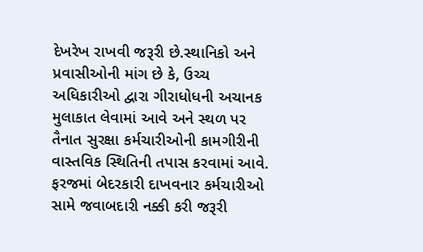દેખરેખ રાખવી જરૂરી છે.સ્થાનિકો અને પ્રવાસીઓની માંગ છે કે, ઉચ્ચ અધિકારીઓ દ્વારા ગીરાધોધની અચાનક મુલાકાત લેવામાં આવે અને સ્થળ પર તૈનાત સુરક્ષા કર્મચારીઓની કામગીરીની વાસ્તવિક સ્થિતિની તપાસ કરવામાં આવે. ફરજમાં બેદરકારી દાખવનાર કર્મચારીઓ સામે જવાબદારી નક્કી કરી જરૂરી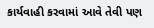કાર્યવાહી કરવામાં આવે તેવી પણ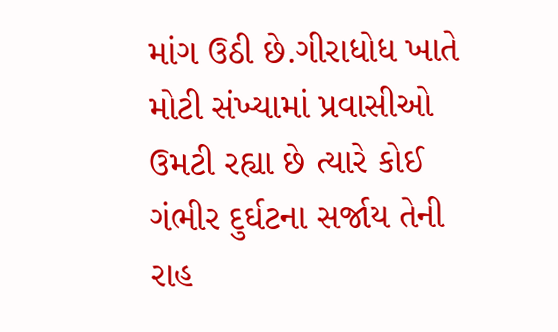માંગ ઉઠી છે.ગીરાધોધ ખાતે મોટી સંખ્યામાં પ્રવાસીઓ ઉમટી રહ્યા છે ત્યારે કોઈ ગંભીર દુર્ઘટના સર્જાય તેની રાહ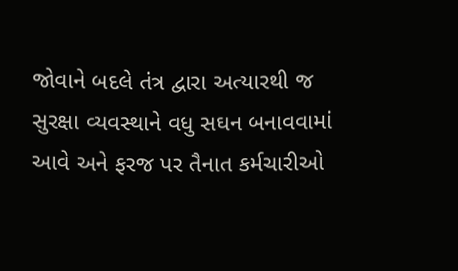જોવાને બદલે તંત્ર દ્વારા અત્યારથી જ સુરક્ષા વ્યવસ્થાને વધુ સઘન બનાવવામાં આવે અને ફરજ પર તૈનાત કર્મચારીઓ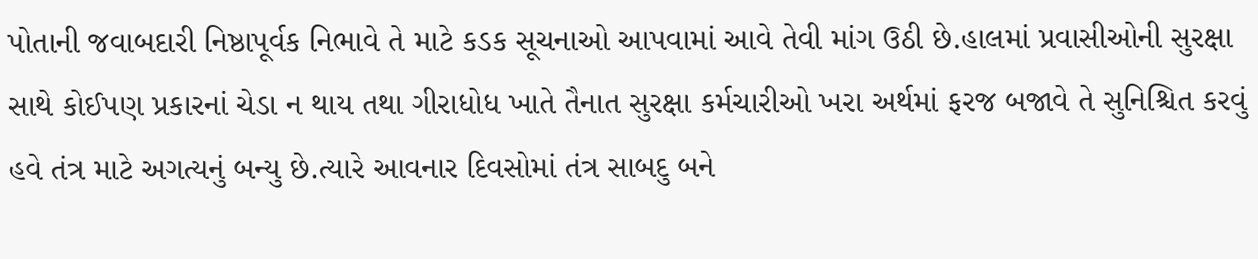પોતાની જવાબદારી નિષ્ઠાપૂર્વક નિભાવે તે માટે કડક સૂચનાઓ આપવામાં આવે તેવી માંગ ઉઠી છે.હાલમાં પ્રવાસીઓની સુરક્ષા સાથે કોઈપણ પ્રકારનાં ચેડા ન થાય તથા ગીરાધોધ ખાતે તૈનાત સુરક્ષા કર્મચારીઓ ખરા અર્થમાં ફરજ બજાવે તે સુનિશ્ચિત કરવું હવે તંત્ર માટે અગત્યનું બન્યુ છે.ત્યારે આવનાર દિવસોમાં તંત્ર સાબદુ બને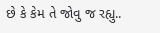છે કે કેમ તે જોવુ જ રહ્યુ..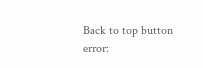Back to top button
error: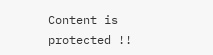Content is protected !!